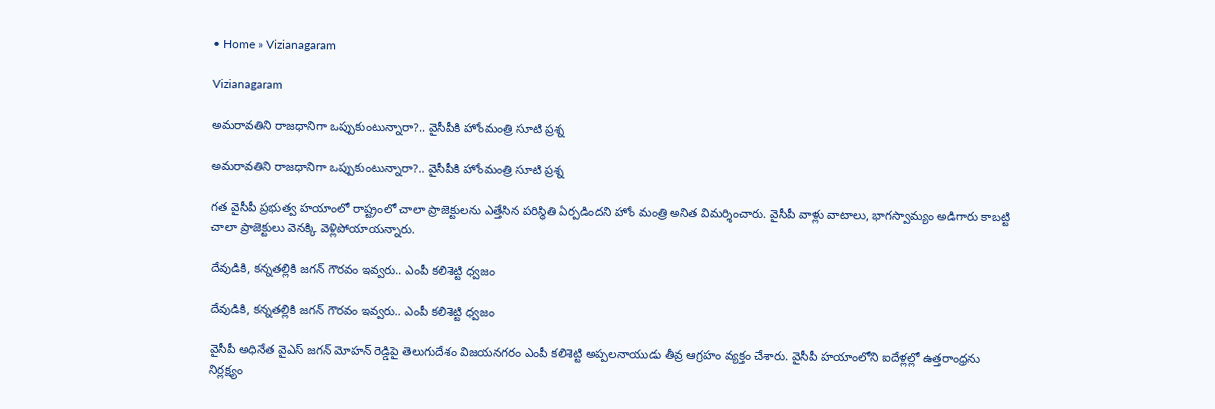• Home » Vizianagaram

Vizianagaram

అమరావతిని రాజధానిగా ఒప్పుకుంటున్నారా?.. వైసీపీకి హోంమంత్రి సూటి ప్రశ్న

అమరావతిని రాజధానిగా ఒప్పుకుంటున్నారా?.. వైసీపీకి హోంమంత్రి సూటి ప్రశ్న

గత వైసీపీ ప్రభుత్వ హయాంలో రాష్ట్రంలో చాలా ప్రాజెక్టులను ఎత్తేసిన పరిస్థితి ఏర్పడిందని హోం మంత్రి అనిత విమర్శించారు. వైసీపీ వాళ్లు వాటాలు, భాగస్వామ్యం అడిగారు కాబట్టి చాలా ప్రాజెక్టులు వెనక్కి వెళ్లిపోయాయన్నారు.

దేవుడికి, కన్నతల్లికి జగన్ గౌరవం ఇవ్వరు.. ఎంపీ కలిశెట్టి ధ్వజం

దేవుడికి, కన్నతల్లికి జగన్ గౌరవం ఇవ్వరు.. ఎంపీ కలిశెట్టి ధ్వజం

వైసీపీ అధినేత వైఎస్ జగన్ మోహన్ రెడ్డిపై తెలుగుదేశం విజయనగరం ఎంపీ కలిశెట్టి అప్పలనాయుడు తీవ్ర ఆగ్రహం వ్యక్తం చేశారు. వైసీపీ హయాంలోని ఐదేళ్లల్లో ఉత్తరాంధ్రను నిర్లక్ష్యం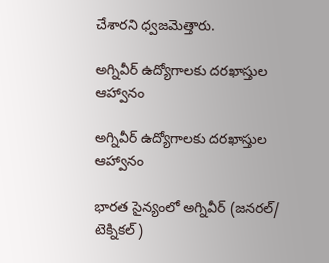చేశారని ధ్వజమెత్తారు.

అగ్నివీర్‌ ఉద్యోగాలకు దరఖాస్తుల ఆహ్వానం

అగ్నివీర్‌ ఉద్యోగాలకు దరఖాస్తుల ఆహ్వానం

భారత సైన్యంలో అగ్నివీర్‌ (జనరల్‌/ టెక్నికల్‌)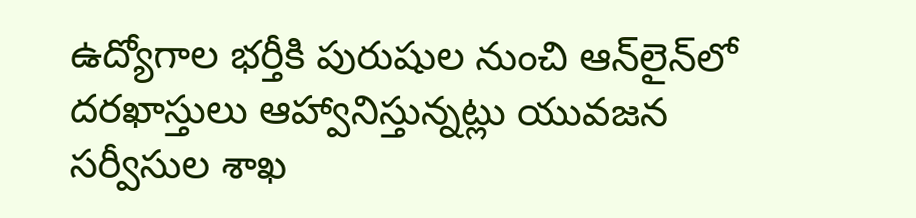ఉద్యోగాల భర్తీకి పురుషుల నుంచి ఆన్‌లైన్‌లో దరఖాస్తులు ఆహ్వానిస్తున్నట్లు యువజన సర్వీసుల శాఖ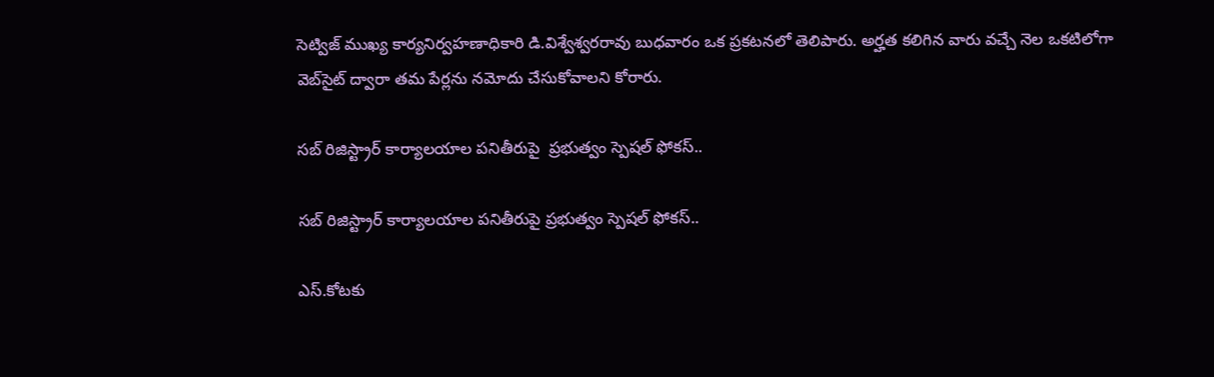సెట్విజ్‌ ముఖ్య కార్యనిర్వహణాధికారి డి.విశ్వేశ్వరరావు బుధవారం ఒక ప్రకటనలో తెలిపారు. అర్హత కలిగిన వారు వచ్చే నెల ఒకటిలోగా వెబ్‌సైట్‌ ద్వారా తమ పేర్లను నమోదు చేసుకోవాలని కోరారు.

సబ్ రిజిస్ట్రార్ కార్యాలయాల పనితీరుపై  ప్రభుత్వం స్పెషల్ ఫోకస్..

సబ్ రిజిస్ట్రార్ కార్యాలయాల పనితీరుపై ప్రభుత్వం స్పెషల్ ఫోకస్..

ఎస్.కోటకు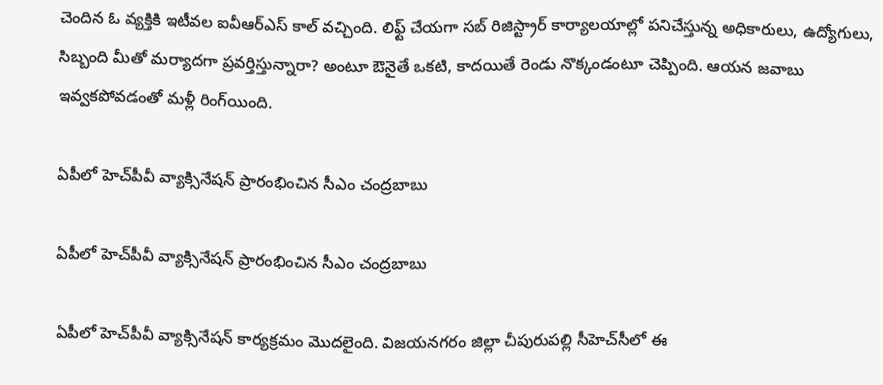చెందిన ఓ వ్యక్తికి ఇటీవల ఐవీఆర్ఎస్ కాల్ వచ్చింది. లిఫ్ట్ చేయగా సబ్ రిజిస్ట్రార్ కార్యాలయాల్లో పనిచేస్తున్న అధికారులు, ఉద్యోగులు, సిబ్బంది మీతో మర్యాదగా ప్రవర్తిస్తున్నారా? అంటూ ఔనైతే ఒకటి, కాదయితే రెండు నొక్కండంటూ చెప్పింది. ఆయన జవాబు ఇవ్వకపోవడంతో మళ్లీ రింగ్‌యింది.

ఏపీలో హెచ్‌పీవీ వ్యాక్సినేషన్ ప్రారంభించిన సీఎం చంద్రబాబు

ఏపీలో హెచ్‌పీవీ వ్యాక్సినేషన్ ప్రారంభించిన సీఎం చంద్రబాబు

ఏపీలో హెచ్‌పీవీ వ్యాక్సినేషన్ కార్యక్రమం మొదలైంది. విజయనగరం జిల్లా చీపురుపల్లి సీహెచ్‌సీలో ఈ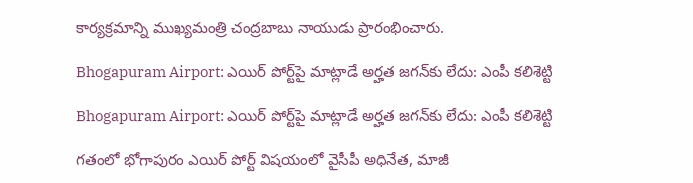కార్యక్రమాన్ని ముఖ్యమంత్రి చంద్రబాబు నాయుడు ప్రారంభించారు.

Bhogapuram Airport: ఎయిర్ పోర్ట్‌పై మాట్లాడే అర్హత జగన్‌కు లేదు: ఎంపీ కలిశెట్టి

Bhogapuram Airport: ఎయిర్ పోర్ట్‌పై మాట్లాడే అర్హత జగన్‌కు లేదు: ఎంపీ కలిశెట్టి

గతంలో భోగాపురం ఎయిర్ పోర్ట్ విషయంలో వైసీపీ అధినేత, మాజీ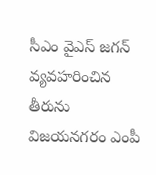సీఎం వైఎస్ జగన్ వ్యవహరించిన తీరును విజయనగరం ఎంపీ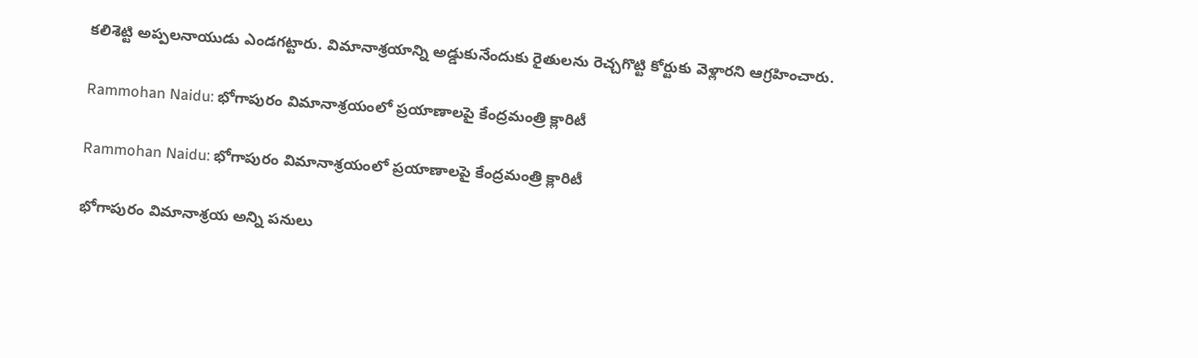కలిశెట్టి అప్పలనాయుడు ఎండగట్టారు. విమానాశ్రయాన్ని అడ్డుకునేందుకు రైతులను రెచ్చగొట్టి కోర్టుకు వెళ్లారని ఆగ్రహించారు.

Rammohan Naidu: భోగాపురం విమానాశ్రయంలో ప్రయాణాలపై కేంద్రమంత్రి క్లారిటీ

Rammohan Naidu: భోగాపురం విమానాశ్రయంలో ప్రయాణాలపై కేంద్రమంత్రి క్లారిటీ

భోగాపురం విమానాశ్రయ అన్ని పనులు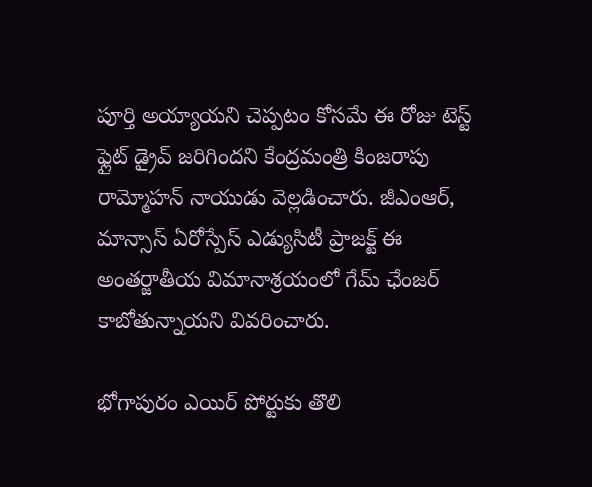పూర్తి అయ్యాయని చెప్పటం కోసమే ఈ రోజు టెస్ట్ ఫ్లైట్ డ్రైవ్ జరిగిందని కేంద్రమంత్రి కింజరాపు రామ్మోహన్ నాయుడు వెల్లడించారు. జీఎంఆర్, మాన్సాస్ ఏరోస్పేస్ ఎడ్యుసిటీ ప్రాజక్ట్ ఈ అంతర్జాతీయ విమానాశ్రయంలో గేమ్ ఛేంజర్ కాబోతున్నాయని వివరించారు.

భోగాపురం ఎయిర్ పోర్టుకు తొలి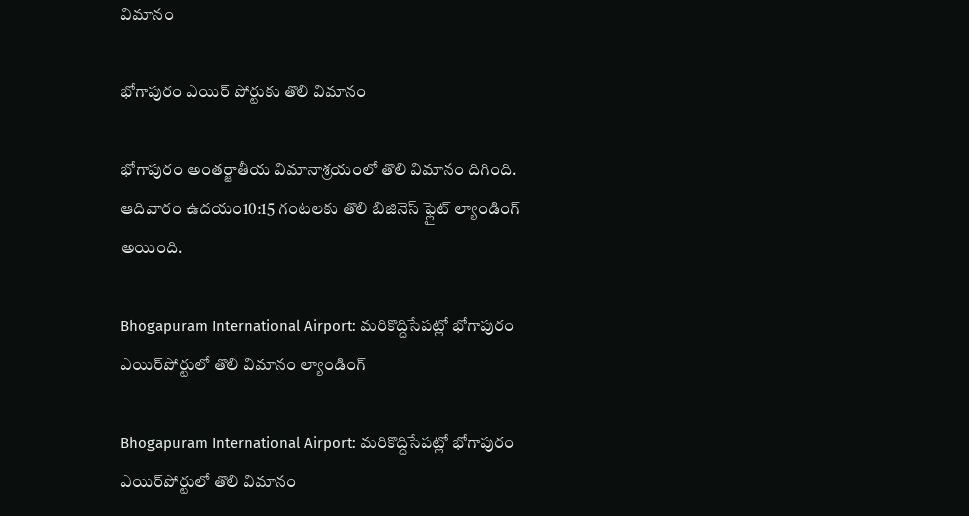విమానం

భోగాపురం ఎయిర్ పోర్టుకు తొలి విమానం

భోగాపురం అంతర్జాతీయ విమానాశ్రయంలో తొలి విమానం దిగింది. ఆదివారం ఉదయం10:15 గంటలకు తొలి బిజినెస్ ఫ్లైట్‌ ల్యాండింగ్‌ అయింది.

Bhogapuram International Airport: మరికొద్దిసేపట్లో భోగాపురం ఎయిర్‌పోర్టులో తొలి విమానం ల్యాండింగ్

Bhogapuram International Airport: మరికొద్దిసేపట్లో భోగాపురం ఎయిర్‌పోర్టులో తొలి విమానం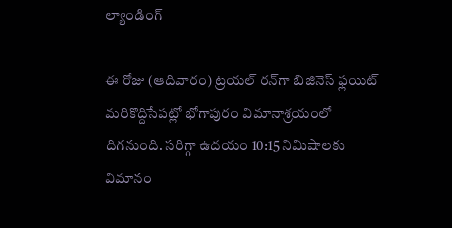ల్యాండింగ్

ఈ రోజు (ఆదివారం) ట్రయల్ రన్‌గా బిజినెస్ ఫ్లయిట్ మరికొద్దిసేపట్లో భోగాపురం విమానాశ్రయంలో దిగనుంది. సరిగ్గా ఉదయం 10:15 నిమిషాలకు విమానం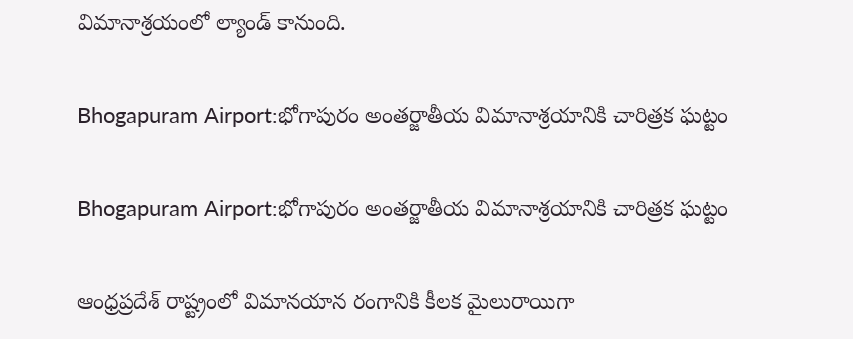విమానాశ్రయంలో ల్యాండ్ కానుంది.

Bhogapuram Airport:భోగాపురం అంతర్జాతీయ విమానాశ్రయానికి చారిత్రక ఘట్టం

Bhogapuram Airport:భోగాపురం అంతర్జాతీయ విమానాశ్రయానికి చారిత్రక ఘట్టం

ఆంధ్రప్రదేశ్ రాష్ట్రంలో విమానయాన రంగానికి కీలక మైలురాయిగా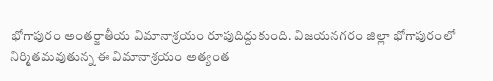భోగాపురం అంతర్జాతీయ విమానాశ్రయం రూపుదిద్దుకుంది. విజయనగరం జిల్లా భోగాపురంలో నిర్మితమవుతున్న ఈ విమానాశ్రయం అత్యంత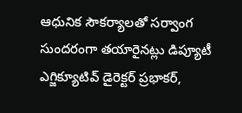ఆధునిక సౌకర్యాలతో సర్వాంగ సుందరంగా తయారైనట్లు డిప్యూటీ ఎగ్జిక్యూటివ్ డైరెక్టర్ ప్రభాకర్,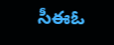సీఈఓ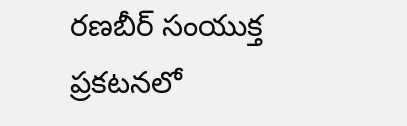రణబీర్ సంయుక్త ప్రకటనలో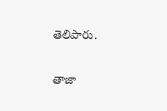తెలిపారు.

తాజా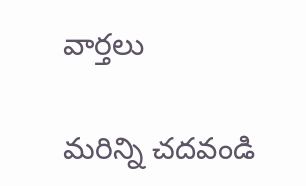వార్తలు

మరిన్ని చదవండి